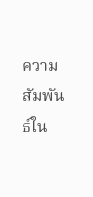ความสัมพันธ์ใน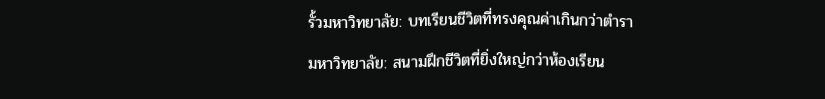รั้วมหาวิทยาลัย: บทเรียนชีวิตที่ทรงคุณค่าเกินกว่าตำรา
มหาวิทยาลัย: สนามฝึกชีวิตที่ยิ่งใหญ่กว่าห้องเรียน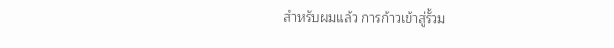สำหรับผมแล้ว การก้าวเข้าสู่รั้วม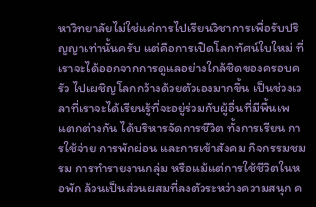หาวิทยาลัยไม่ใช่แค่การไปเรียนวิชาการเพื่อรับปริญญาเท่านั้นครับ แต่คือการเปิดโลกทัศน์ใบใหม่ ที่เราจะได้ออกจากการดูแลอย่างใกล้ชิดของครอบครัว ไปเผชิญโลกกว้างด้วยตัวเองมากขึ้น เป็นช่วงเวลาที่เราจะได้เรียนรู้ที่จะอยู่ร่วมกับผู้อื่นที่มีพื้นเพแตกต่างกัน ได้บริหารจัดการชีวิต ทั้งการเรียน การใช้จ่าย การพักผ่อน และการเข้าสังคม กิจกรรมชมรม การทำรายงานกลุ่ม หรือแม้แต่การใช้ชีวิตในหอพัก ล้วนเป็นส่วนผสมที่ลงตัวระหว่างความสนุก ค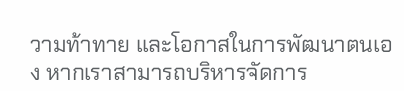วามท้าทาย และโอกาสในการพัฒนาตนเอง หากเราสามารถบริหารจัดการ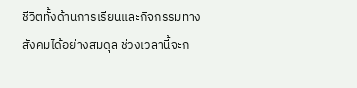ชีวิตทั้งด้านการเรียนและกิจกรรมทางสังคมได้อย่างสมดุล ช่วงเวลานี้จะก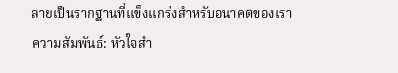ลายเป็นรากฐานที่แข็งแกร่งสำหรับอนาคตของเรา
ความสัมพันธ์: หัวใจสำ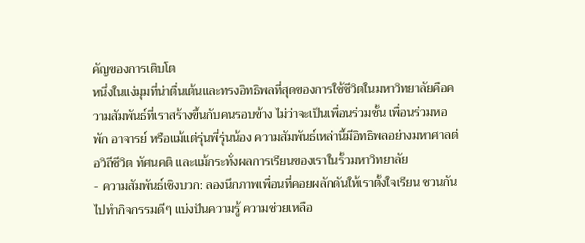คัญของการเติบโต
หนึ่งในแง่มุมที่น่าตื่นเต้นและทรงอิทธิพลที่สุดของการใช้ชีวิตในมหาวิทยาลัยคือความสัมพันธ์ที่เราสร้างขึ้นกับคนรอบข้าง ไม่ว่าจะเป็นเพื่อนร่วมชั้น เพื่อนร่วมหอพัก อาจารย์ หรือแม้แต่รุ่นพี่รุ่นน้อง ความสัมพันธ์เหล่านี้มีอิทธิพลอย่างมหาศาลต่อวิถีชีวิต ทัศนคติ และแม้กระทั่งผลการเรียนของเราในรั้วมหาวิทยาลัย
- ความสัมพันธ์เชิงบวก: ลองนึกภาพเพื่อนที่คอยผลักดันให้เราตั้งใจเรียน ชวนกันไปทำกิจกรรมดีๆ แบ่งปันความรู้ ความช่วยเหลือ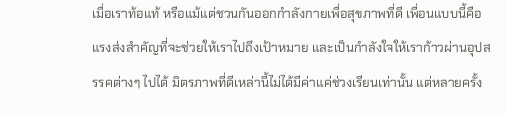เมื่อเราท้อแท้ หรือแม้แต่ชวนกันออกกำลังกายเพื่อสุขภาพที่ดี เพื่อนแบบนี้คือแรงส่งสำคัญที่จะช่วยให้เราไปถึงเป้าหมาย และเป็นกำลังใจให้เราก้าวผ่านอุปสรรคต่างๆ ไปได้ มิตรภาพที่ดีเหล่านี้ไม่ได้มีค่าแค่ช่วงเรียนเท่านั้น แต่หลายครั้ง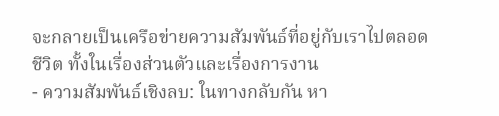จะกลายเป็นเครือข่ายความสัมพันธ์ที่อยู่กับเราไปตลอดชีวิต ทั้งในเรื่องส่วนตัวและเรื่องการงาน
- ความสัมพันธ์เชิงลบ: ในทางกลับกัน หา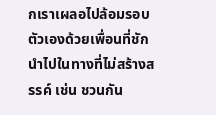กเราเผลอไปล้อมรอบตัวเองด้วยเพื่อนที่ชักนำไปในทางที่ไม่สร้างสรรค์ เช่น ชวนกัน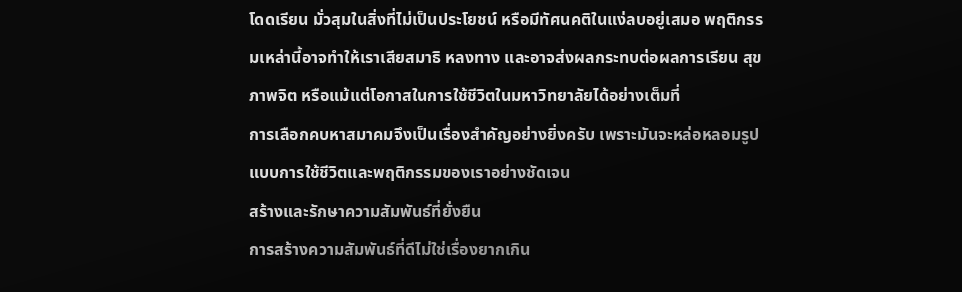โดดเรียน มั่วสุมในสิ่งที่ไม่เป็นประโยชน์ หรือมีทัศนคติในแง่ลบอยู่เสมอ พฤติกรรมเหล่านี้อาจทำให้เราเสียสมาธิ หลงทาง และอาจส่งผลกระทบต่อผลการเรียน สุขภาพจิต หรือแม้แต่โอกาสในการใช้ชีวิตในมหาวิทยาลัยได้อย่างเต็มที่
การเลือกคบหาสมาคมจึงเป็นเรื่องสำคัญอย่างยิ่งครับ เพราะมันจะหล่อหลอมรูปแบบการใช้ชีวิตและพฤติกรรมของเราอย่างชัดเจน
สร้างและรักษาความสัมพันธ์ที่ยั่งยืน
การสร้างความสัมพันธ์ที่ดีไม่ใช่เรื่องยากเกิน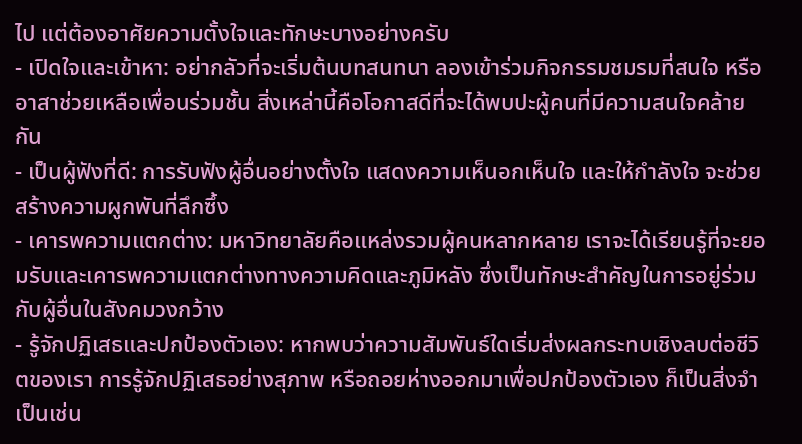ไป แต่ต้องอาศัยความตั้งใจและทักษะบางอย่างครับ
- เปิดใจและเข้าหา: อย่ากลัวที่จะเริ่มต้นบทสนทนา ลองเข้าร่วมกิจกรรมชมรมที่สนใจ หรืออาสาช่วยเหลือเพื่อนร่วมชั้น สิ่งเหล่านี้คือโอกาสดีที่จะได้พบปะผู้คนที่มีความสนใจคล้ายกัน
- เป็นผู้ฟังที่ดี: การรับฟังผู้อื่นอย่างตั้งใจ แสดงความเห็นอกเห็นใจ และให้กำลังใจ จะช่วยสร้างความผูกพันที่ลึกซึ้ง
- เคารพความแตกต่าง: มหาวิทยาลัยคือแหล่งรวมผู้คนหลากหลาย เราจะได้เรียนรู้ที่จะยอมรับและเคารพความแตกต่างทางความคิดและภูมิหลัง ซึ่งเป็นทักษะสำคัญในการอยู่ร่วมกับผู้อื่นในสังคมวงกว้าง
- รู้จักปฏิเสธและปกป้องตัวเอง: หากพบว่าความสัมพันธ์ใดเริ่มส่งผลกระทบเชิงลบต่อชีวิตของเรา การรู้จักปฏิเสธอย่างสุภาพ หรือถอยห่างออกมาเพื่อปกป้องตัวเอง ก็เป็นสิ่งจำเป็นเช่น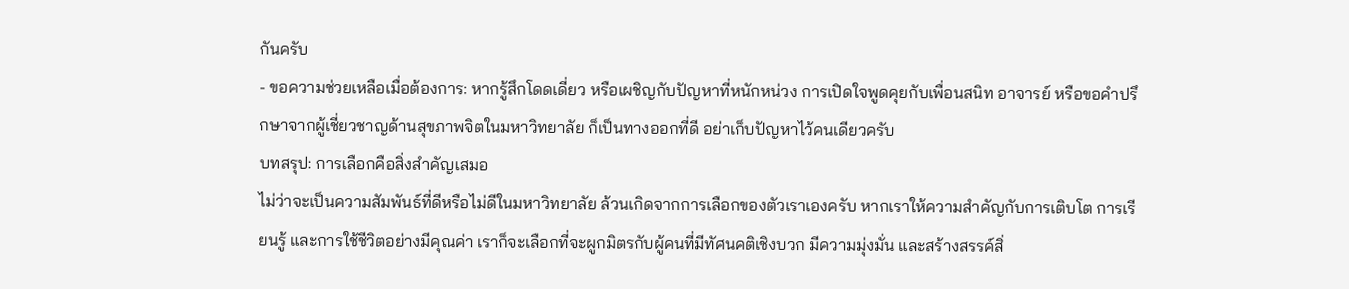กันครับ
- ขอความช่วยเหลือเมื่อต้องการ: หากรู้สึกโดดเดี่ยว หรือเผชิญกับปัญหาที่หนักหน่วง การเปิดใจพูดคุยกับเพื่อนสนิท อาจารย์ หรือขอคำปรึกษาจากผู้เชี่ยวชาญด้านสุขภาพจิตในมหาวิทยาลัย ก็เป็นทางออกที่ดี อย่าเก็บปัญหาไว้คนเดียวครับ
บทสรุป: การเลือกคือสิ่งสำคัญเสมอ
ไม่ว่าจะเป็นความสัมพันธ์ที่ดีหรือไม่ดีในมหาวิทยาลัย ล้วนเกิดจากการเลือกของตัวเราเองครับ หากเราให้ความสำคัญกับการเติบโต การเรียนรู้ และการใช้ชีวิตอย่างมีคุณค่า เราก็จะเลือกที่จะผูกมิตรกับผู้คนที่มีทัศนคติเชิงบวก มีความมุ่งมั่น และสร้างสรรค์สิ่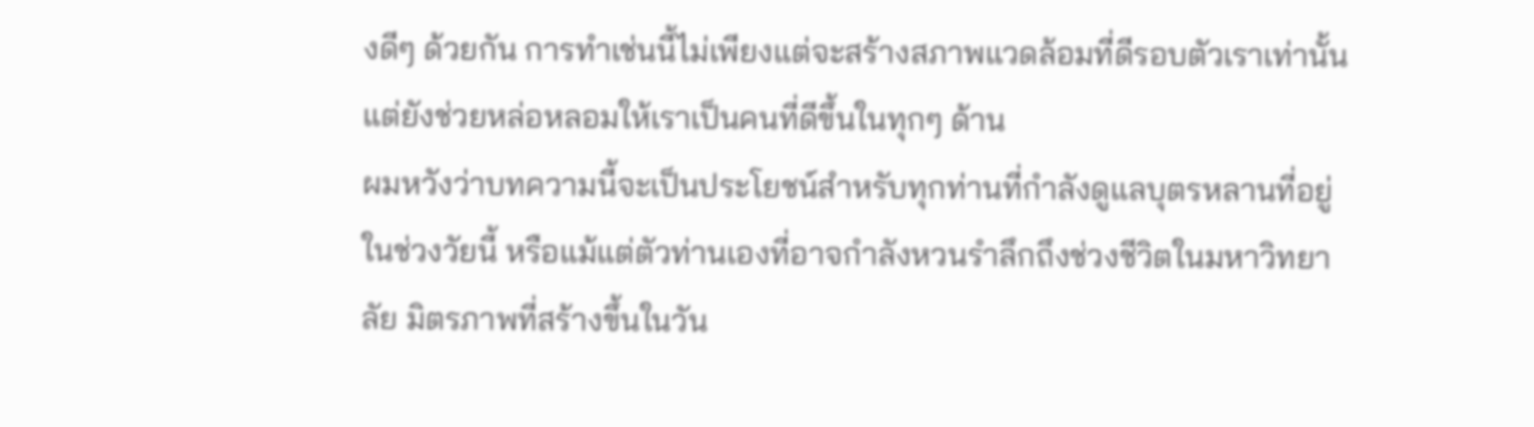งดีๆ ด้วยกัน การทำเช่นนี้ไม่เพียงแต่จะสร้างสภาพแวดล้อมที่ดีรอบตัวเราเท่านั้น แต่ยังช่วยหล่อหลอมให้เราเป็นคนที่ดีขึ้นในทุกๆ ด้าน
ผมหวังว่าบทความนี้จะเป็นประโยชน์สำหรับทุกท่านที่กำลังดูแลบุตรหลานที่อยู่ในช่วงวัยนี้ หรือแม้แต่ตัวท่านเองที่อาจกำลังหวนรำลึกถึงช่วงชีวิตในมหาวิทยาลัย มิตรภาพที่สร้างขึ้นในวัน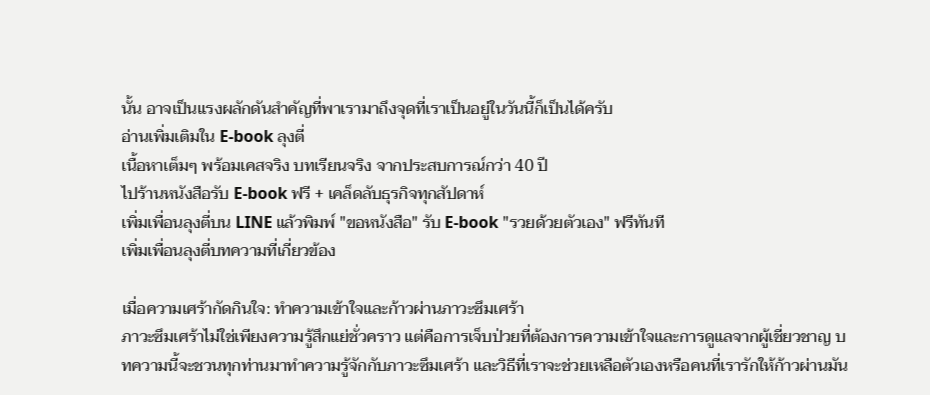นั้น อาจเป็นแรงผลักดันสำคัญที่พาเรามาถึงจุดที่เราเป็นอยู่ในวันนี้ก็เป็นได้ครับ
อ่านเพิ่มเติมใน E-book ลุงตี่
เนื้อหาเต็มๆ พร้อมเคสจริง บทเรียนจริง จากประสบการณ์กว่า 40 ปี
ไปร้านหนังสือรับ E-book ฟรี + เคล็ดลับธุรกิจทุกสัปดาห์
เพิ่มเพื่อนลุงตี่บน LINE แล้วพิมพ์ "ขอหนังสือ" รับ E-book "รวยด้วยตัวเอง" ฟรีทันที
เพิ่มเพื่อนลุงตี่บทความที่เกี่ยวข้อง

เมื่อความเศร้ากัดกินใจ: ทำความเข้าใจและก้าวผ่านภาวะซึมเศร้า
ภาวะซึมเศร้าไม่ใช่เพียงความรู้สึกแย่ชั่วคราว แต่คือการเจ็บป่วยที่ต้องการความเข้าใจและการดูแลจากผู้เชี่ยวชาญ บทความนี้จะชวนทุกท่านมาทำความรู้จักกับภาวะซึมเศร้า และวิธีที่เราจะช่วยเหลือตัวเองหรือคนที่เรารักให้ก้าวผ่านมัน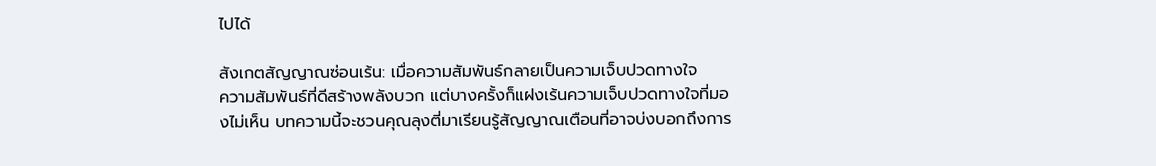ไปได้

สังเกตสัญญาณซ่อนเร้น: เมื่อความสัมพันธ์กลายเป็นความเจ็บปวดทางใจ
ความสัมพันธ์ที่ดีสร้างพลังบวก แต่บางครั้งก็แฝงเร้นความเจ็บปวดทางใจที่มองไม่เห็น บทความนี้จะชวนคุณลุงตี่มาเรียนรู้สัญญาณเตือนที่อาจบ่งบอกถึงการ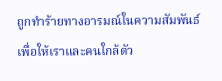ถูกทำร้ายทางอารมณ์ในความสัมพันธ์ เพื่อให้เราและคนใกล้ตัว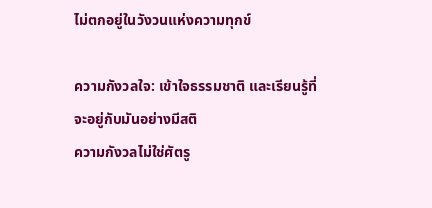ไม่ตกอยู่ในวังวนแห่งความทุกข์

ความกังวลใจ: เข้าใจธรรมชาติ และเรียนรู้ที่จะอยู่กับมันอย่างมีสติ
ความกังวลไม่ใช่ศัตรู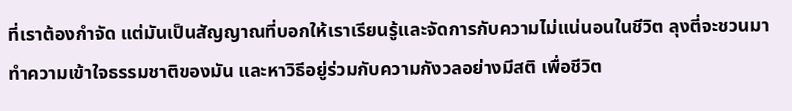ที่เราต้องกำจัด แต่มันเป็นสัญญาณที่บอกให้เราเรียนรู้และจัดการกับความไม่แน่นอนในชีวิต ลุงตี่จะชวนมาทำความเข้าใจธรรมชาติของมัน และหาวิธีอยู่ร่วมกับความกังวลอย่างมีสติ เพื่อชีวิต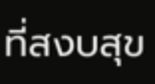ที่สงบสุข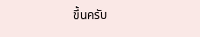ขึ้นครับ